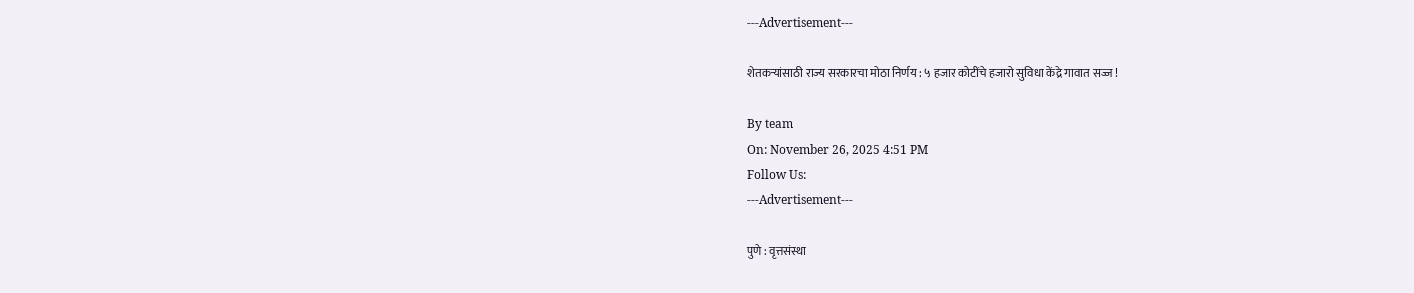---Advertisement---

शेतकऱ्यांसाठी राज्य सरकारचा मोठा निर्णय : ५ हजार कोटींचे हजारो सुविधा केंद्रे गावात सज्ज !

By team
On: November 26, 2025 4:51 PM
Follow Us:
---Advertisement---

पुणे : वृत्तसंस्था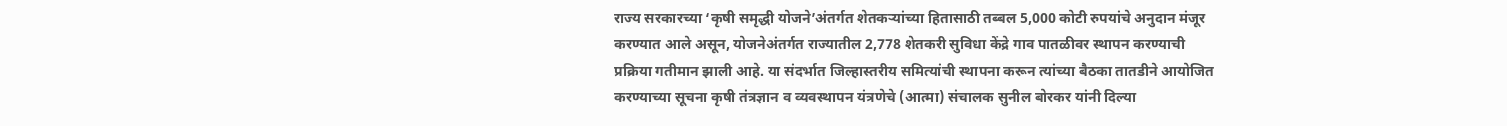राज्य सरकारच्या ‘कृषी समृद्धी योजने’अंतर्गत शेतकऱ्यांच्या हितासाठी तब्बल 5,000 कोटी रुपयांचे अनुदान मंजूर करण्यात आले असून, योजनेअंतर्गत राज्यातील 2,778 शेतकरी सुविधा केंद्रे गाव पातळीवर स्थापन करण्याची प्रक्रिया गतीमान झाली आहे. या संदर्भात जिल्हास्तरीय समित्यांची स्थापना करून त्यांच्या बैठका तातडीने आयोजित करण्याच्या सूचना कृषी तंत्रज्ञान व व्यवस्थापन यंत्रणेचे (आत्मा) संचालक सुनील बोरकर यांनी दिल्या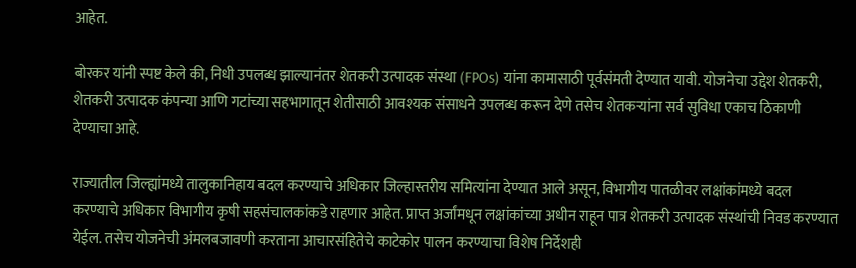आहेत.

बोरकर यांनी स्पष्ट केले की, निधी उपलब्ध झाल्यानंतर शेतकरी उत्पादक संस्था (FPOs) यांना कामासाठी पूर्वसंमती देण्यात यावी. योजनेचा उद्देश शेतकरी, शेतकरी उत्पादक कंपन्या आणि गटांच्या सहभागातून शेतीसाठी आवश्यक संसाधने उपलब्ध करून देणे तसेच शेतकऱ्यांना सर्व सुविधा एकाच ठिकाणी देण्याचा आहे.

राज्यातील जिल्ह्यांमध्ये तालुकानिहाय बदल करण्याचे अधिकार जिल्हास्तरीय समित्यांना देण्यात आले असून, विभागीय पातळीवर लक्षांकांमध्ये बदल करण्याचे अधिकार विभागीय कृषी सहसंचालकांकडे राहणार आहेत. प्राप्त अर्जांमधून लक्षांकांच्या अधीन राहून पात्र शेतकरी उत्पादक संस्थांची निवड करण्यात येईल. तसेच योजनेची अंमलबजावणी करताना आचारसंहितेचे काटेकोर पालन करण्याचा विशेष निर्देशही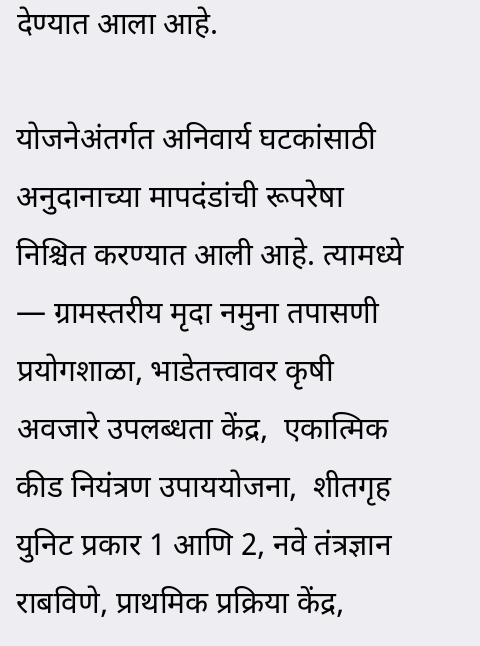देण्यात आला आहे.

योजनेअंतर्गत अनिवार्य घटकांसाठी अनुदानाच्या मापदंडांची रूपरेषा निश्चित करण्यात आली आहे. त्यामध्ये — ग्रामस्तरीय मृदा नमुना तपासणी प्रयोगशाळा, भाडेतत्त्वावर कृषी अवजारे उपलब्धता केंद्र,  एकात्मिक कीड नियंत्रण उपाययोजना,  शीतगृह युनिट प्रकार 1 आणि 2, नवे तंत्रज्ञान राबविणे, प्राथमिक प्रक्रिया केंद्र,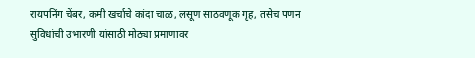रायपनिंग चेंबर, कमी खर्चाचे कांदा चाळ, लसूण साठवणूक गृह, तसेच पणन सुविधांची उभारणी यांसाठी मोठ्या प्रमाणावर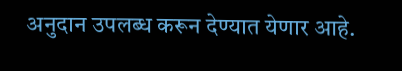अनुदान उपलब्ध करून देण्यात येणार आहे.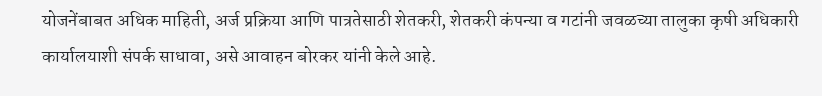योजनेंबाबत अधिक माहिती, अर्ज प्रक्रिया आणि पात्रतेसाठी शेतकरी, शेतकरी कंपन्या व गटांनी जवळच्या तालुका कृषी अधिकारी कार्यालयाशी संपर्क साधावा, असे आवाहन बोरकर यांनी केले आहे.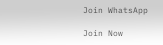Join WhatsApp

Join Now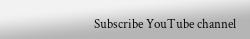Subscribe YouTube channel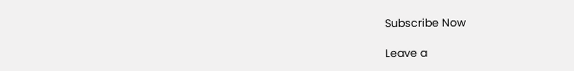Subscribe Now

Leave a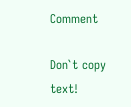Comment

Don`t copy text!